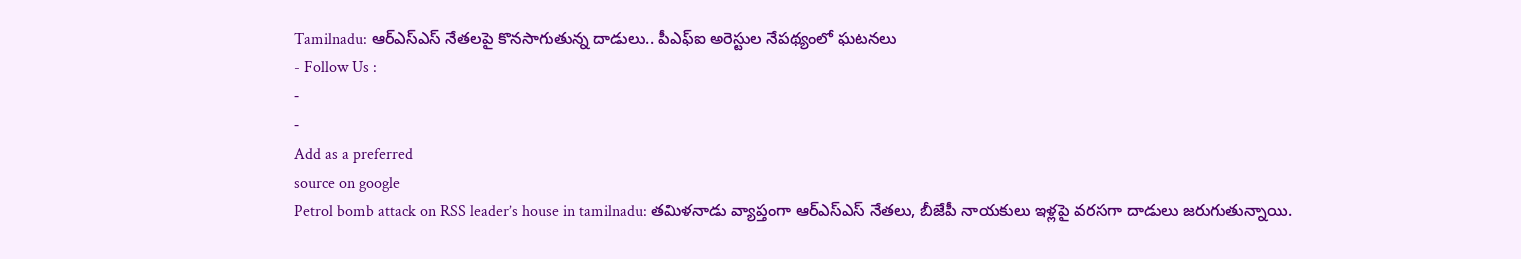Tamilnadu: ఆర్ఎస్ఎస్ నేతలపై కొనసాగుతున్న దాడులు.. పీఎఫ్ఐ అరెస్టుల నేపథ్యంలో ఘటనలు
- Follow Us :
-
-
Add as a preferred
source on google
Petrol bomb attack on RSS leader’s house in tamilnadu: తమిళనాడు వ్యాప్తంగా ఆర్ఎస్ఎస్ నేతలు, బీజేపీ నాయకులు ఇళ్లపై వరసగా దాడులు జరుగుతున్నాయి.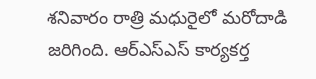శనివారం రాత్రి మధురైలో మరోదాడి జరిగింది. ఆర్ఎస్ఎస్ కార్యకర్త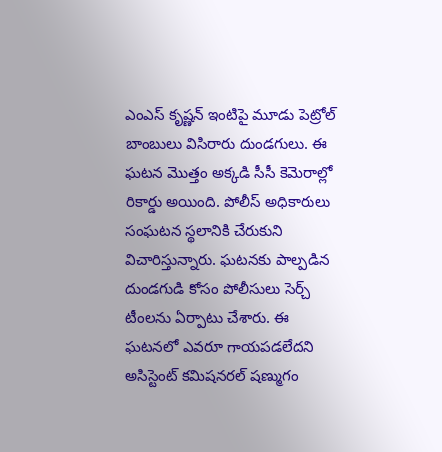ఎంఎస్ కృష్ణన్ ఇంటిపై మూడు పెట్రోల్ బాంబులు విసిరారు దుండగులు. ఈ ఘటన మొత్తం అక్కడి సీసీ కెమెరాల్లో రికార్డు అయింది. పోలీస్ అధికారులు సంఘటన స్థలానికి చేరుకుని విచారిస్తున్నారు. ఘటనకు పాల్పడిన దుండగుడి కోసం పోలీసులు సెర్చ్ టీంలను ఏర్పాటు చేశారు. ఈ ఘటనలో ఎవరూ గాయపడలేదని అసిస్టెంట్ కమిషనరల్ షణ్ముగం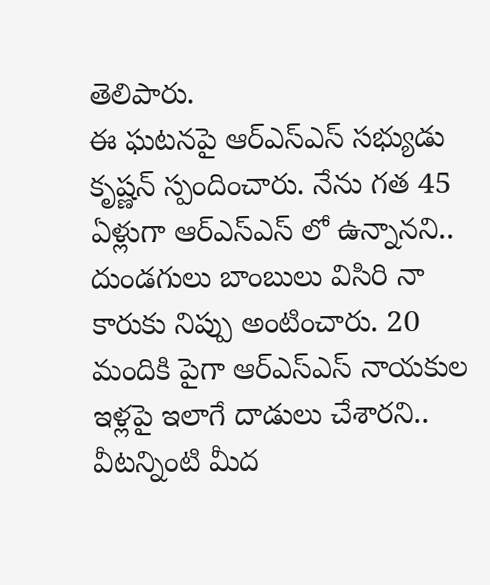తెలిపారు.
ఈ ఘటనపై ఆర్ఎస్ఎస్ సభ్యుడు కృష్ణన్ స్పందించారు. నేను గత 45 ఏళ్లుగా ఆర్ఎస్ఎస్ లో ఉన్నానని.. దుండగులు బాంబులు విసిరి నా కారుకు నిప్పు అంటించారు. 20 మందికి పైగా ఆర్ఎస్ఎస్ నాయకుల ఇళ్లపై ఇలాగే దాడులు చేశారని.. వీటన్నింటి మీద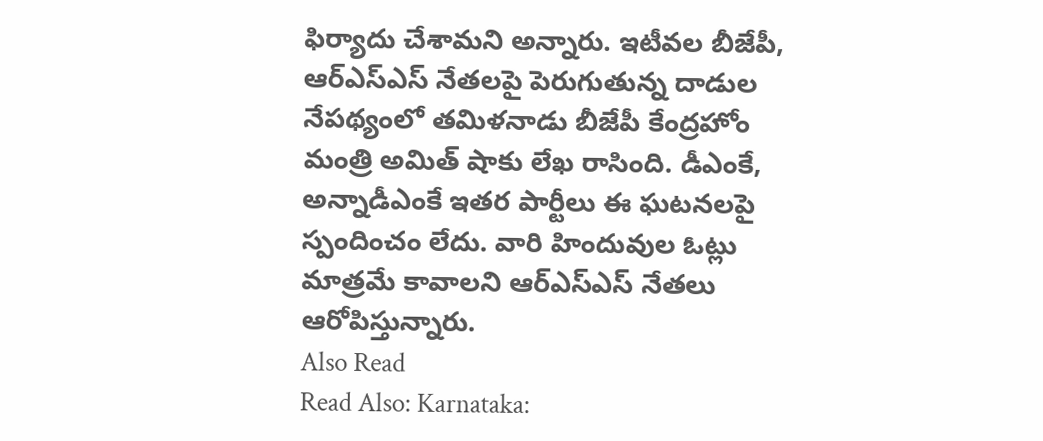ఫిర్యాదు చేశామని అన్నారు. ఇటీవల బీజేపీ, ఆర్ఎస్ఎస్ నేతలపై పెరుగుతున్న దాడుల నేపథ్యంలో తమిళనాడు బీజేపీ కేంద్రహోం మంత్రి అమిత్ షాకు లేఖ రాసింది. డీఎంకే, అన్నాడీఎంకే ఇతర పార్టీలు ఈ ఘటనలపై స్పందించం లేదు. వారి హిందువుల ఓట్లు మాత్రమే కావాలని ఆర్ఎస్ఎస్ నేతలు ఆరోపిస్తున్నారు.
Also Read
Read Also: Karnataka: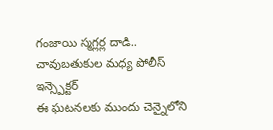గంజాయి స్మగ్లర్ల దాడి.. చావుబతుకుల మధ్య పోలీస్ ఇన్స్పెక్టర్
ఈ ఘటనలకు ముందు చెన్నైలోని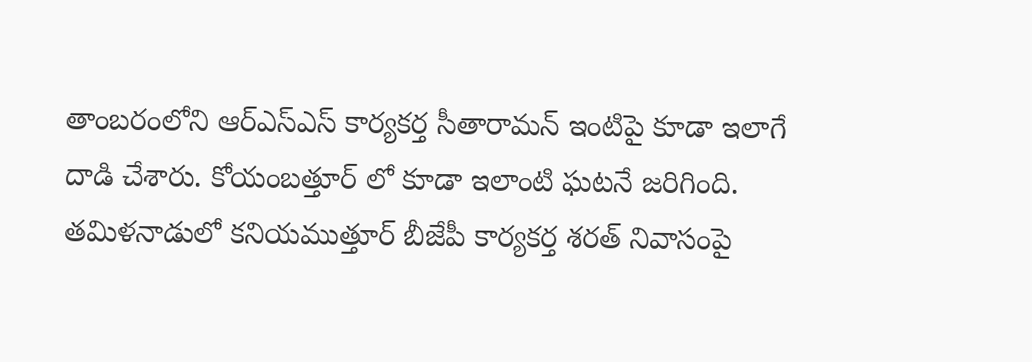తాంబరంలోని ఆర్ఎస్ఎస్ కార్యకర్త సీతారామన్ ఇంటిపై కూడా ఇలాగే దాడి చేశారు. కోయంబత్తూర్ లో కూడా ఇలాంటి ఘటనే జరిగింది. తమిళనాడులో కనియముత్తూర్ బీజేపీ కార్యకర్త శరత్ నివాసంపై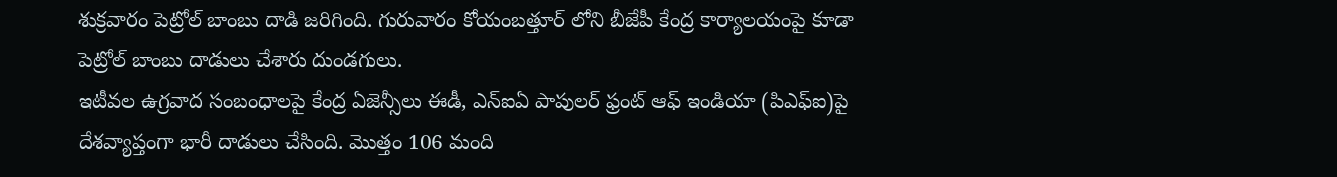శుక్రవారం పెట్రోల్ బాంబు దాడి జరిగింది. గురువారం కోయంబత్తూర్ లోని బీజేపీ కేంద్ర కార్యాలయంపై కూడా పెట్రోల్ బాంబు దాడులు చేశారు దుండగులు.
ఇటీవల ఉగ్రవాద సంబంధాలపై కేంద్ర ఏజెన్సీలు ఈడీ, ఎన్ఐఏ పాపులర్ ఫ్రంట్ ఆఫ్ ఇండియా (పిఎఫ్ఐ)పై దేశవ్యాప్తంగా భారీ దాడులు చేసింది. మొత్తం 106 మంది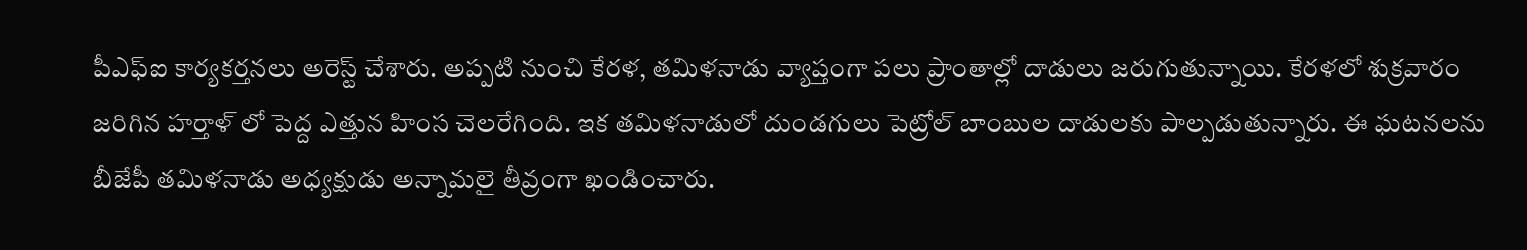పీఎఫ్ఐ కార్యకర్తనలు అరెస్ట్ చేశారు. అప్పటి నుంచి కేరళ, తమిళనాడు వ్యాప్తంగా పలు ప్రాంతాల్లో దాడులు జరుగుతున్నాయి. కేరళలో శుక్రవారం జరిగిన హర్తాళ్ లో పెద్ద ఎత్తున హింస చెలరేగింది. ఇక తమిళనాడులో దుండగులు పెట్రోల్ బాంబుల దాడులకు పాల్పడుతున్నారు. ఈ ఘటనలను బీజేపీ తమిళనాడు అధ్యక్షుడు అన్నామలై తీవ్రంగా ఖండించారు.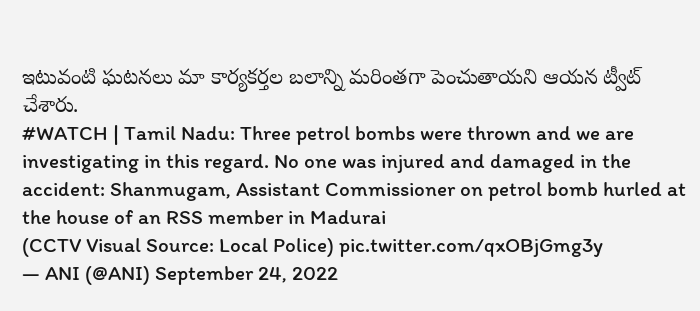ఇటువంటి ఘటనలు మా కార్యకర్తల బలాన్ని మరింతగా పెంచుతాయని ఆయన ట్వీట్ చేశారు.
#WATCH | Tamil Nadu: Three petrol bombs were thrown and we are investigating in this regard. No one was injured and damaged in the accident: Shanmugam, Assistant Commissioner on petrol bomb hurled at the house of an RSS member in Madurai
(CCTV Visual Source: Local Police) pic.twitter.com/qxOBjGmg3y
— ANI (@ANI) September 24, 2022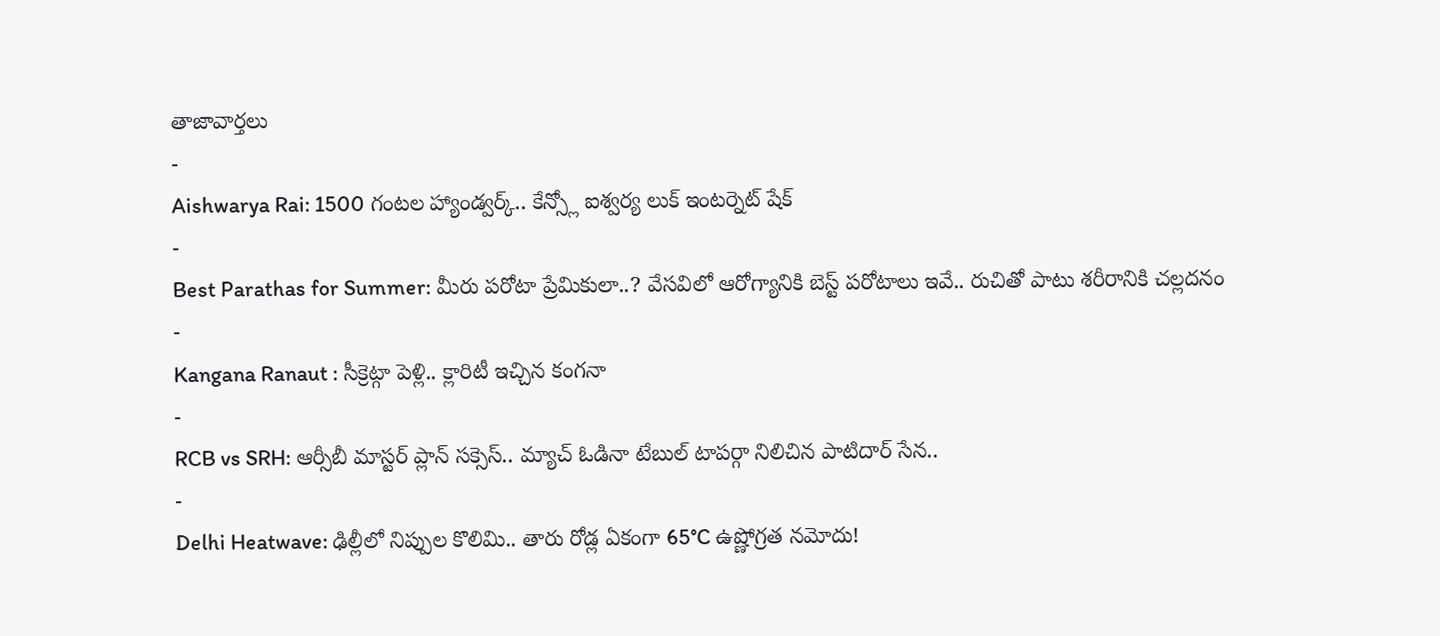తాజావార్తలు
-
Aishwarya Rai: 1500 గంటల హ్యాండ్వర్క్.. కేన్స్లో ఐశ్వర్య లుక్ ఇంటర్నెట్ షేక్
-
Best Parathas for Summer: మీరు పరోటా ప్రేమికులా..? వేసవిలో ఆరోగ్యానికి బెస్ట్ పరోటాలు ఇవే.. రుచితో పాటు శరీరానికి చల్లదనం
-
Kangana Ranaut : సీక్రెట్గా పెళ్లి.. క్లారిటీ ఇచ్చిన కంగనా
-
RCB vs SRH: ఆర్సీబీ మాస్టర్ ప్లాన్ సక్సెస్.. మ్యాచ్ ఓడినా టేబుల్ టాపర్గా నిలిచిన పాటిదార్ సేన..
-
Delhi Heatwave: ఢిల్లీలో నిప్పుల కొలిమి.. తారు రోడ్ల ఏకంగా 65°C ఉష్ణోగ్రత నమోదు!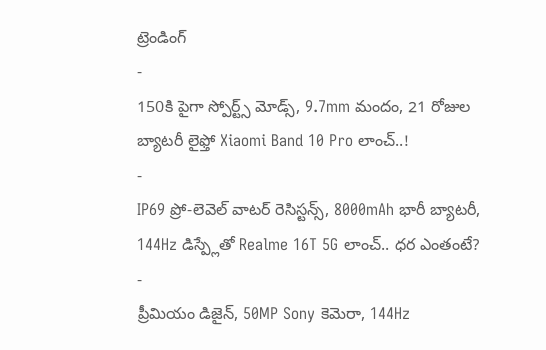ట్రెండింగ్
-
150కి పైగా స్పోర్ట్స్ మోడ్స్, 9.7mm మందం, 21 రోజుల బ్యాటరీ లైఫ్తో Xiaomi Band 10 Pro లాంచ్..!
-
IP69 ప్రో-లెవెల్ వాటర్ రెసిస్టన్స్, 8000mAh భారీ బ్యాటరీ, 144Hz డిస్ప్లేతో Realme 16T 5G లాంచ్.. ధర ఎంతంటే?
-
ప్రీమియం డిజైన్, 50MP Sony కెమెరా, 144Hz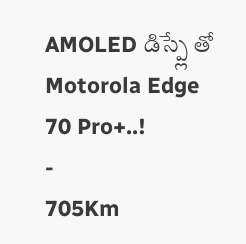AMOLED డిస్ప్లే తో Motorola Edge 70 Pro+..!
-
705Km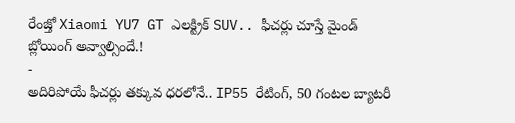రేంజ్తో Xiaomi YU7 GT ఎలక్ట్రిక్ SUV.. ఫీచర్లు చూస్తే మైండ్ బ్లోయింగ్ అవ్వాల్సిందే.!
-
అదిరిపోయే ఫీచర్లు తక్కువ ధరలోనే.. IP55 రేటింగ్, 50 గంటల బ్యాటరీ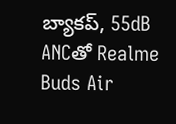బ్యాకప్, 55dB ANCతో Realme Buds Air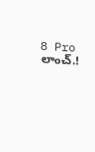8 Pro లాంచ్.!